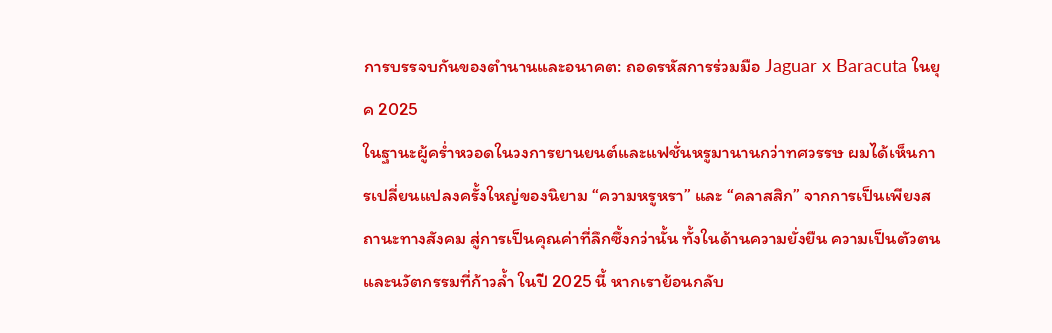การบรรจบกันของตำนานและอนาคต: ถอดรหัสการร่วมมือ Jaguar x Baracuta ในยุค 2025
ในฐานะผู้คร่ำหวอดในวงการยานยนต์และแฟชั่นหรูมานานกว่าทศวรรษ ผมได้เห็นการเปลี่ยนแปลงครั้งใหญ่ของนิยาม “ความหรูหรา” และ “คลาสสิก” จากการเป็นเพียงสถานะทางสังคม สู่การเป็นคุณค่าที่ลึกซึ้งกว่านั้น ทั้งในด้านความยั่งยืน ความเป็นตัวตน และนวัตกรรมที่ก้าวล้ำ ในปี 2025 นี้ หากเราย้อนกลับ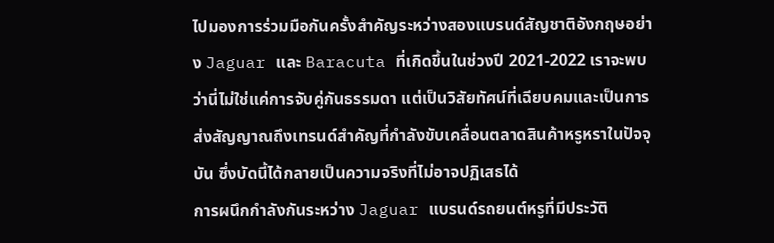ไปมองการร่วมมือกันครั้งสำคัญระหว่างสองแบรนด์สัญชาติอังกฤษอย่าง Jaguar และ Baracuta ที่เกิดขึ้นในช่วงปี 2021-2022 เราจะพบว่านี่ไม่ใช่แค่การจับคู่กันธรรมดา แต่เป็นวิสัยทัศน์ที่เฉียบคมและเป็นการส่งสัญญาณถึงเทรนด์สำคัญที่กำลังขับเคลื่อนตลาดสินค้าหรูหราในปัจจุบัน ซึ่งบัดนี้ได้กลายเป็นความจริงที่ไม่อาจปฏิเสธได้
การผนึกกำลังกันระหว่าง Jaguar แบรนด์รถยนต์หรูที่มีประวัติ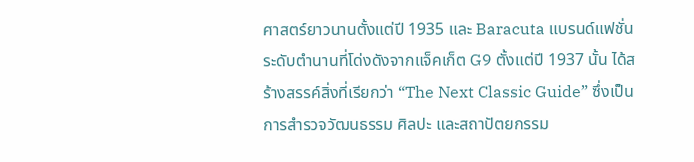ศาสตร์ยาวนานตั้งแต่ปี 1935 และ Baracuta แบรนด์แฟชั่นระดับตำนานที่โด่งดังจากแจ็คเก็ต G9 ตั้งแต่ปี 1937 นั้น ได้สร้างสรรค์สิ่งที่เรียกว่า “The Next Classic Guide” ซึ่งเป็นการสำรวจวัฒนธรรม ศิลปะ และสถาปัตยกรรม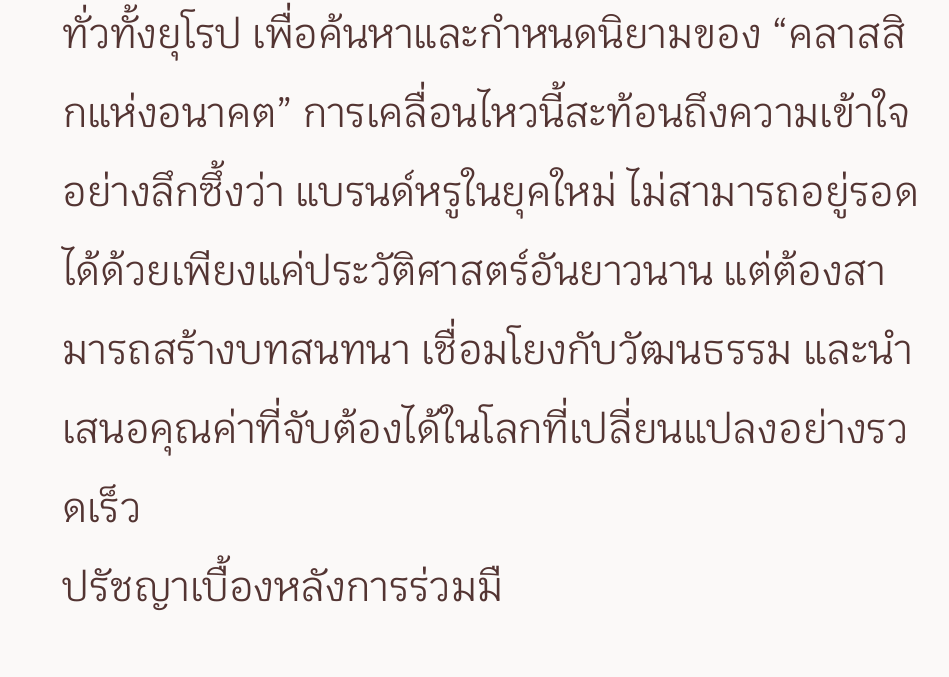ทั่วทั้งยุโรป เพื่อค้นหาและกำหนดนิยามของ “คลาสสิกแห่งอนาคต” การเคลื่อนไหวนี้สะท้อนถึงความเข้าใจอย่างลึกซึ้งว่า แบรนด์หรูในยุคใหม่ ไม่สามารถอยู่รอดได้ด้วยเพียงแค่ประวัติศาสตร์อันยาวนาน แต่ต้องสามารถสร้างบทสนทนา เชื่อมโยงกับวัฒนธรรม และนำเสนอคุณค่าที่จับต้องได้ในโลกที่เปลี่ยนแปลงอย่างรวดเร็ว
ปรัชญาเบื้องหลังการร่วมมื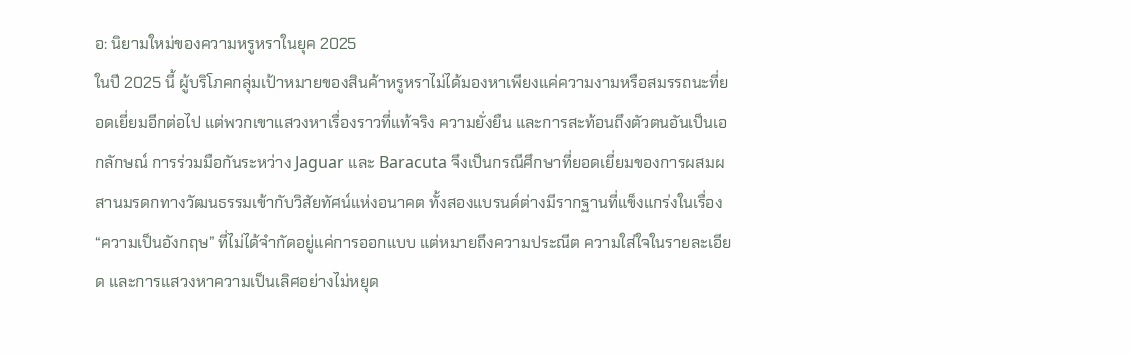อ: นิยามใหม่ของความหรูหราในยุค 2025
ในปี 2025 นี้ ผู้บริโภคกลุ่มเป้าหมายของสินค้าหรูหราไม่ได้มองหาเพียงแค่ความงามหรือสมรรถนะที่ยอดเยี่ยมอีกต่อไป แต่พวกเขาแสวงหาเรื่องราวที่แท้จริง ความยั่งยืน และการสะท้อนถึงตัวตนอันเป็นเอกลักษณ์ การร่วมมือกันระหว่าง Jaguar และ Baracuta จึงเป็นกรณีศึกษาที่ยอดเยี่ยมของการผสมผสานมรดกทางวัฒนธรรมเข้ากับวิสัยทัศน์แห่งอนาคต ทั้งสองแบรนด์ต่างมีรากฐานที่แข็งแกร่งในเรื่อง “ความเป็นอังกฤษ” ที่ไม่ได้จำกัดอยู่แค่การออกแบบ แต่หมายถึงความประณีต ความใส่ใจในรายละเอียด และการแสวงหาความเป็นเลิศอย่างไม่หยุด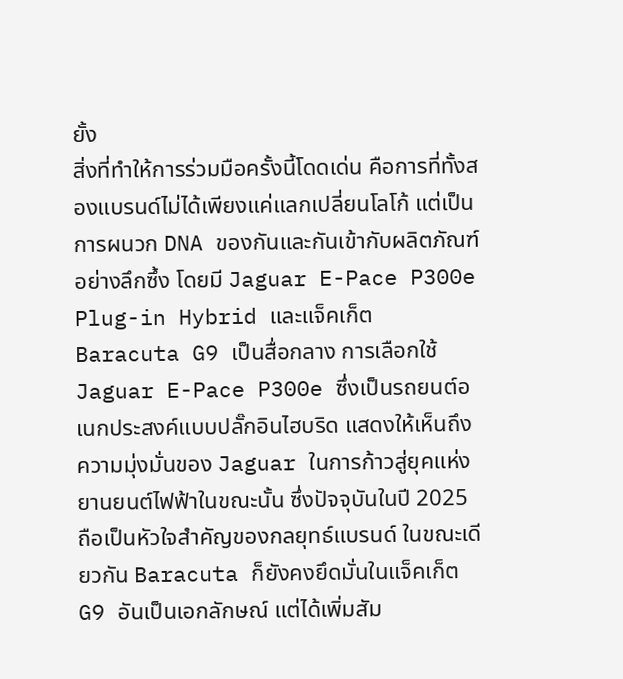ยั้ง
สิ่งที่ทำให้การร่วมมือครั้งนี้โดดเด่น คือการที่ทั้งสองแบรนด์ไม่ได้เพียงแค่แลกเปลี่ยนโลโก้ แต่เป็นการผนวก DNA ของกันและกันเข้ากับผลิตภัณฑ์อย่างลึกซึ้ง โดยมี Jaguar E-Pace P300e Plug-in Hybrid และแจ็คเก็ต Baracuta G9 เป็นสื่อกลาง การเลือกใช้ Jaguar E-Pace P300e ซึ่งเป็นรถยนต์อเนกประสงค์แบบปลั๊กอินไฮบริด แสดงให้เห็นถึงความมุ่งมั่นของ Jaguar ในการก้าวสู่ยุคแห่งยานยนต์ไฟฟ้าในขณะนั้น ซึ่งปัจจุบันในปี 2025 ถือเป็นหัวใจสำคัญของกลยุทธ์แบรนด์ ในขณะเดียวกัน Baracuta ก็ยังคงยึดมั่นในแจ็คเก็ต G9 อันเป็นเอกลักษณ์ แต่ได้เพิ่มสัม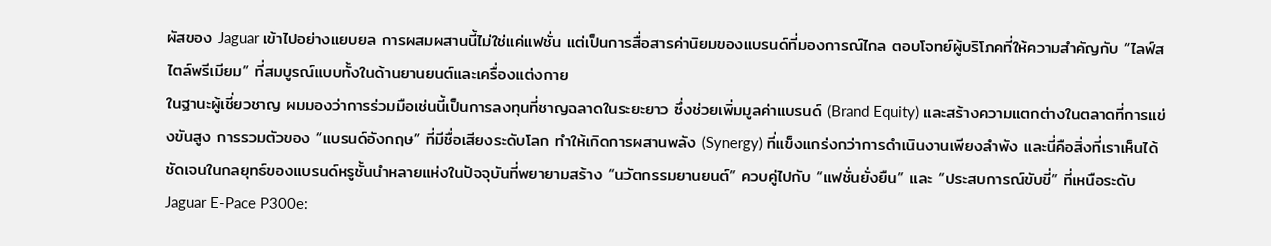ผัสของ Jaguar เข้าไปอย่างแยบยล การผสมผสานนี้ไม่ใช่แค่แฟชั่น แต่เป็นการสื่อสารค่านิยมของแบรนด์ที่มองการณ์ไกล ตอบโจทย์ผู้บริโภคที่ให้ความสำคัญกับ “ไลฟ์สไตล์พรีเมียม” ที่สมบูรณ์แบบทั้งในด้านยานยนต์และเครื่องแต่งกาย
ในฐานะผู้เชี่ยวชาญ ผมมองว่าการร่วมมือเช่นนี้เป็นการลงทุนที่ชาญฉลาดในระยะยาว ซึ่งช่วยเพิ่มมูลค่าแบรนด์ (Brand Equity) และสร้างความแตกต่างในตลาดที่การแข่งขันสูง การรวมตัวของ “แบรนด์อังกฤษ” ที่มีชื่อเสียงระดับโลก ทำให้เกิดการผสานพลัง (Synergy) ที่แข็งแกร่งกว่าการดำเนินงานเพียงลำพัง และนี่คือสิ่งที่เราเห็นได้ชัดเจนในกลยุทธ์ของแบรนด์หรูชั้นนำหลายแห่งในปัจจุบันที่พยายามสร้าง “นวัตกรรมยานยนต์” ควบคู่ไปกับ “แฟชั่นยั่งยืน” และ “ประสบการณ์ขับขี่” ที่เหนือระดับ
Jaguar E-Pace P300e: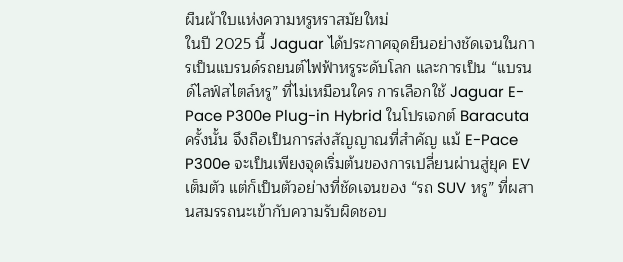ผืนผ้าใบแห่งความหรูหราสมัยใหม่
ในปี 2025 นี้ Jaguar ได้ประกาศจุดยืนอย่างชัดเจนในการเป็นแบรนด์รถยนต์ไฟฟ้าหรูระดับโลก และการเป็น “แบรนด์ไลฟ์สไตล์หรู” ที่ไม่เหมือนใคร การเลือกใช้ Jaguar E-Pace P300e Plug-in Hybrid ในโปรเจกต์ Baracuta ครั้งนั้น จึงถือเป็นการส่งสัญญาณที่สำคัญ แม้ E-Pace P300e จะเป็นเพียงจุดเริ่มต้นของการเปลี่ยนผ่านสู่ยุค EV เต็มตัว แต่ก็เป็นตัวอย่างที่ชัดเจนของ “รถ SUV หรู” ที่ผสานสมรรถนะเข้ากับความรับผิดชอบ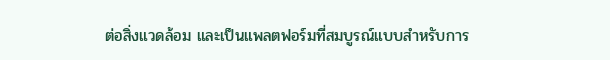ต่อสิ่งแวดล้อม และเป็นแพลตฟอร์มที่สมบูรณ์แบบสำหรับการ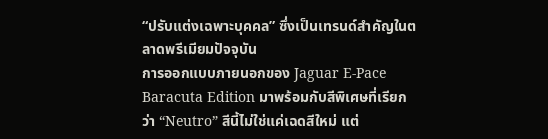“ปรับแต่งเฉพาะบุคคล” ซึ่งเป็นเทรนด์สำคัญในตลาดพรีเมียมปัจจุบัน
การออกแบบภายนอกของ Jaguar E-Pace Baracuta Edition มาพร้อมกับสีพิเศษที่เรียกว่า “Neutro” สีนี้ไม่ใช่แค่เฉดสีใหม่ แต่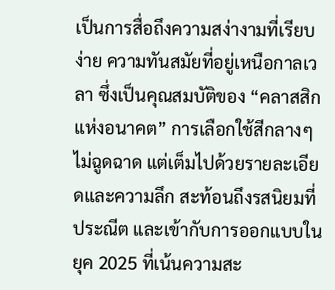เป็นการสื่อถึงความสง่างามที่เรียบง่าย ความทันสมัยที่อยู่เหนือกาลเวลา ซึ่งเป็นคุณสมบัติของ “คลาสสิกแห่งอนาคต” การเลือกใช้สีกลางๆ ไม่ฉูดฉาด แต่เต็มไปด้วยรายละเอียดและความลึก สะท้อนถึงรสนิยมที่ประณีต และเข้ากับการออกแบบในยุค 2025 ที่เน้นความสะ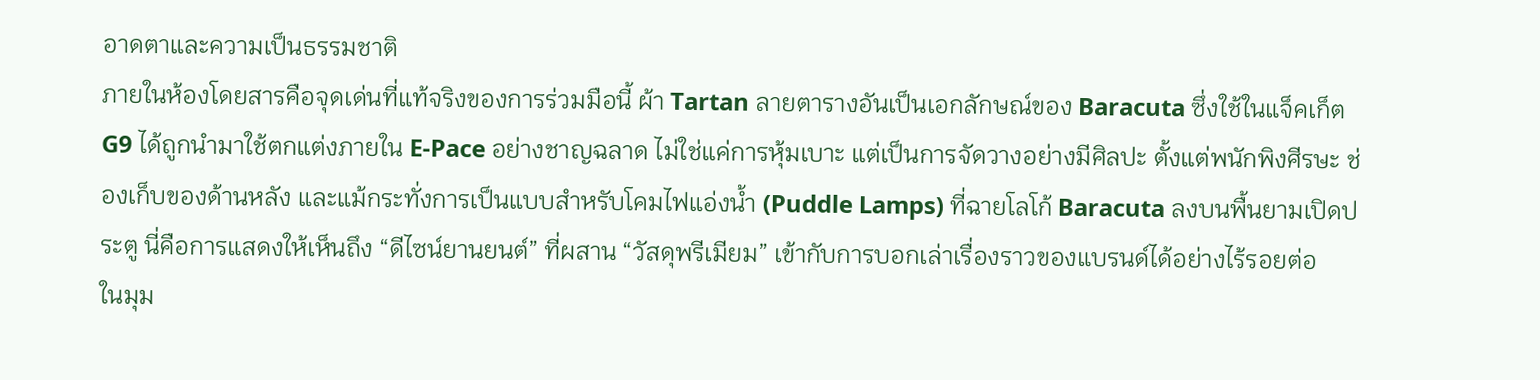อาดตาและความเป็นธรรมชาติ
ภายในห้องโดยสารคือจุดเด่นที่แท้จริงของการร่วมมือนี้ ผ้า Tartan ลายตารางอันเป็นเอกลักษณ์ของ Baracuta ซึ่งใช้ในแจ็คเก็ต G9 ได้ถูกนำมาใช้ตกแต่งภายใน E-Pace อย่างชาญฉลาด ไม่ใช่แค่การหุ้มเบาะ แต่เป็นการจัดวางอย่างมีศิลปะ ตั้งแต่พนักพิงศีรษะ ช่องเก็บของด้านหลัง และแม้กระทั่งการเป็นแบบสำหรับโคมไฟแอ่งน้ำ (Puddle Lamps) ที่ฉายโลโก้ Baracuta ลงบนพื้นยามเปิดประตู นี่คือการแสดงให้เห็นถึง “ดีไซน์ยานยนต์” ที่ผสาน “วัสดุพรีเมียม” เข้ากับการบอกเล่าเรื่องราวของแบรนด์ได้อย่างไร้รอยต่อ
ในมุม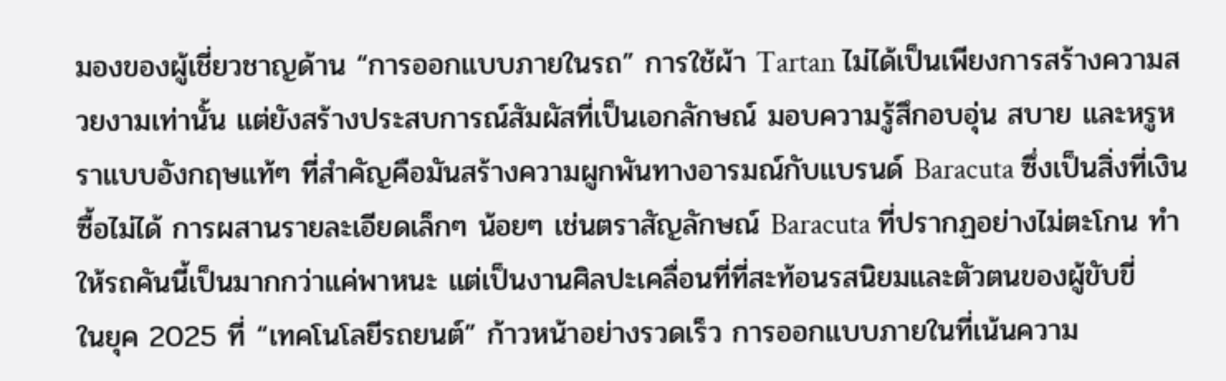มองของผู้เชี่ยวชาญด้าน “การออกแบบภายในรถ” การใช้ผ้า Tartan ไม่ได้เป็นเพียงการสร้างความสวยงามเท่านั้น แต่ยังสร้างประสบการณ์สัมผัสที่เป็นเอกลักษณ์ มอบความรู้สึกอบอุ่น สบาย และหรูหราแบบอังกฤษแท้ๆ ที่สำคัญคือมันสร้างความผูกพันทางอารมณ์กับแบรนด์ Baracuta ซึ่งเป็นสิ่งที่เงินซื้อไม่ได้ การผสานรายละเอียดเล็กๆ น้อยๆ เช่นตราสัญลักษณ์ Baracuta ที่ปรากฏอย่างไม่ตะโกน ทำให้รถคันนี้เป็นมากกว่าแค่พาหนะ แต่เป็นงานศิลปะเคลื่อนที่ที่สะท้อนรสนิยมและตัวตนของผู้ขับขี่
ในยุค 2025 ที่ “เทคโนโลยีรถยนต์” ก้าวหน้าอย่างรวดเร็ว การออกแบบภายในที่เน้นความ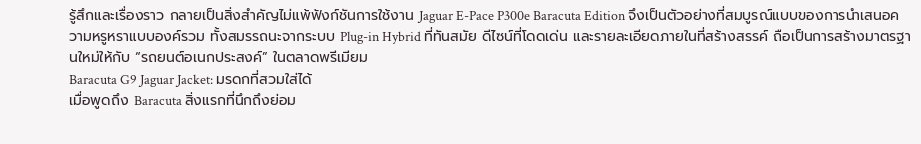รู้สึกและเรื่องราว กลายเป็นสิ่งสำคัญไม่แพ้ฟังก์ชันการใช้งาน Jaguar E-Pace P300e Baracuta Edition จึงเป็นตัวอย่างที่สมบูรณ์แบบของการนำเสนอความหรูหราแบบองค์รวม ทั้งสมรรถนะจากระบบ Plug-in Hybrid ที่ทันสมัย ดีไซน์ที่โดดเด่น และรายละเอียดภายในที่สร้างสรรค์ ถือเป็นการสร้างมาตรฐานใหม่ให้กับ “รถยนต์อเนกประสงค์” ในตลาดพรีเมียม
Baracuta G9 Jaguar Jacket: มรดกที่สวมใส่ได้
เมื่อพูดถึง Baracuta สิ่งแรกที่นึกถึงย่อม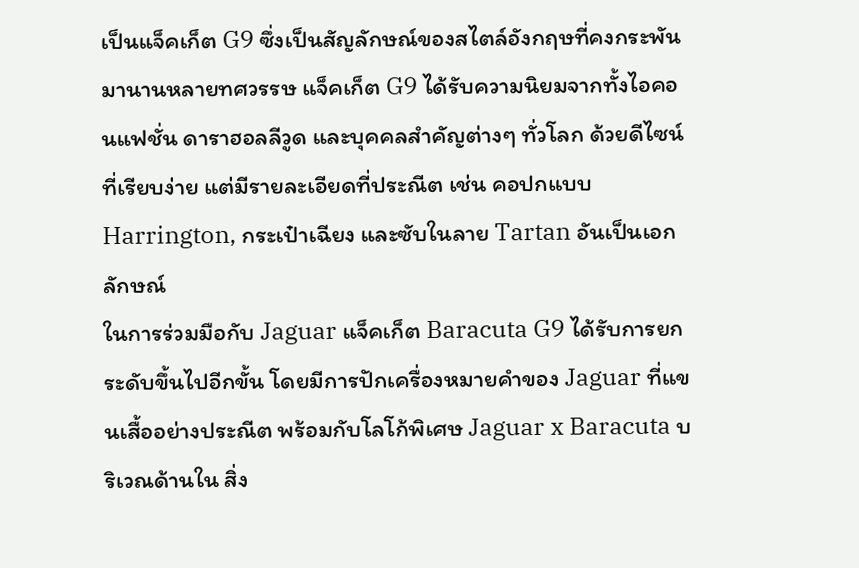เป็นแจ็คเก็ต G9 ซึ่งเป็นสัญลักษณ์ของสไตล์อังกฤษที่คงกระพันมานานหลายทศวรรษ แจ็คเก็ต G9 ได้รับความนิยมจากทั้งไอคอนแฟชั่น ดาราฮอลลีวูด และบุคคลสำคัญต่างๆ ทั่วโลก ด้วยดีไซน์ที่เรียบง่าย แต่มีรายละเอียดที่ประณีต เช่น คอปกแบบ Harrington, กระเป๋าเฉียง และซับในลาย Tartan อันเป็นเอกลักษณ์
ในการร่วมมือกับ Jaguar แจ็คเก็ต Baracuta G9 ได้รับการยกระดับขึ้นไปอีกขั้น โดยมีการปักเครื่องหมายคำของ Jaguar ที่แขนเสื้ออย่างประณีต พร้อมกับโลโก้พิเศษ Jaguar x Baracuta บริเวณด้านใน สิ่ง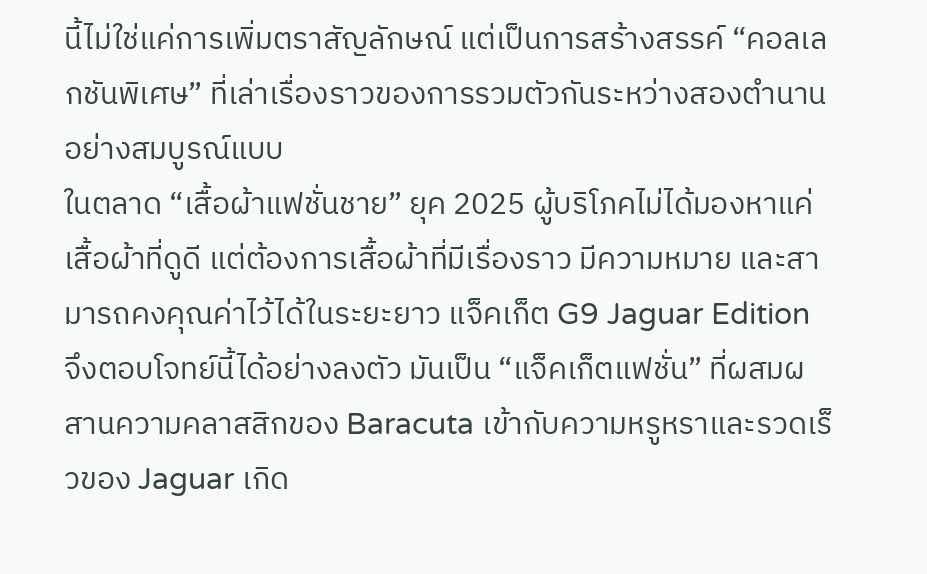นี้ไม่ใช่แค่การเพิ่มตราสัญลักษณ์ แต่เป็นการสร้างสรรค์ “คอลเลกชันพิเศษ” ที่เล่าเรื่องราวของการรวมตัวกันระหว่างสองตำนานอย่างสมบูรณ์แบบ
ในตลาด “เสื้อผ้าแฟชั่นชาย” ยุค 2025 ผู้บริโภคไม่ได้มองหาแค่เสื้อผ้าที่ดูดี แต่ต้องการเสื้อผ้าที่มีเรื่องราว มีความหมาย และสามารถคงคุณค่าไว้ได้ในระยะยาว แจ็คเก็ต G9 Jaguar Edition จึงตอบโจทย์นี้ได้อย่างลงตัว มันเป็น “แจ็คเก็ตแฟชั่น” ที่ผสมผสานความคลาสสิกของ Baracuta เข้ากับความหรูหราและรวดเร็วของ Jaguar เกิด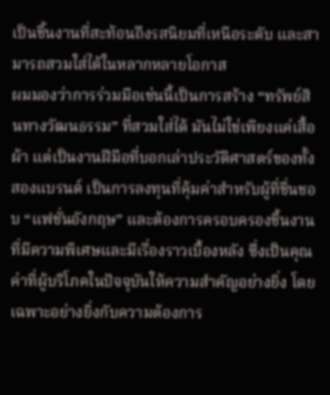เป็นชิ้นงานที่สะท้อนถึงรสนิยมที่เหนือระดับ และสามารถสวมใส่ได้ในหลากหลายโอกาส
ผมมองว่าการร่วมมือเช่นนี้เป็นการสร้าง “ทรัพย์สินทางวัฒนธรรม” ที่สวมใส่ได้ มันไม่ใช่เพียงแค่เสื้อผ้า แต่เป็นงานฝีมือที่บอกเล่าประวัติศาสตร์ของทั้งสองแบรนด์ เป็นการลงทุนที่คุ้มค่าสำหรับผู้ที่ชื่นชอบ “แฟชั่นอังกฤษ” และต้องการครอบครองชิ้นงานที่มีความพิเศษและมีเรื่องราวเบื้องหลัง ซึ่งเป็นคุณค่าที่ผู้บริโภคในปัจจุบันให้ความสำคัญอย่างยิ่ง โดยเฉพาะอย่างยิ่งกับความต้องการ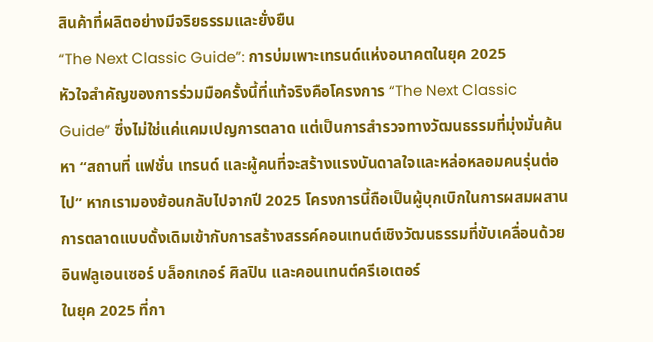สินค้าที่ผลิตอย่างมีจริยธรรมและยั่งยืน
“The Next Classic Guide”: การบ่มเพาะเทรนด์แห่งอนาคตในยุค 2025
หัวใจสำคัญของการร่วมมือครั้งนี้ที่แท้จริงคือโครงการ “The Next Classic Guide” ซึ่งไม่ใช่แค่แคมเปญการตลาด แต่เป็นการสำรวจทางวัฒนธรรมที่มุ่งมั่นค้นหา “สถานที่ แฟชั่น เทรนด์ และผู้คนที่จะสร้างแรงบันดาลใจและหล่อหลอมคนรุ่นต่อไป” หากเรามองย้อนกลับไปจากปี 2025 โครงการนี้ถือเป็นผู้บุกเบิกในการผสมผสานการตลาดแบบดั้งเดิมเข้ากับการสร้างสรรค์คอนเทนต์เชิงวัฒนธรรมที่ขับเคลื่อนด้วยอินฟลูเอนเซอร์ บล็อกเกอร์ ศิลปิน และคอนเทนต์ครีเอเตอร์
ในยุค 2025 ที่กา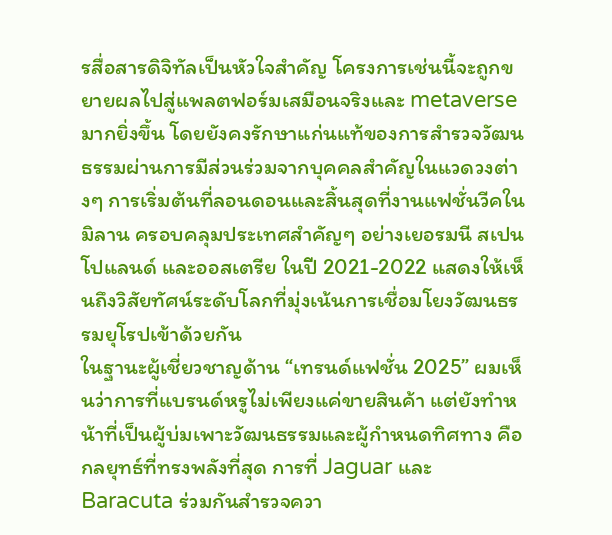รสื่อสารดิจิทัลเป็นหัวใจสำคัญ โครงการเช่นนี้จะถูกขยายผลไปสู่แพลตฟอร์มเสมือนจริงและ metaverse มากยิ่งขึ้น โดยยังคงรักษาแก่นแท้ของการสำรวจวัฒนธรรมผ่านการมีส่วนร่วมจากบุคคลสำคัญในแวดวงต่างๆ การเริ่มต้นที่ลอนดอนและสิ้นสุดที่งานแฟชั่นวีคในมิลาน ครอบคลุมประเทศสำคัญๆ อย่างเยอรมนี สเปน โปแลนด์ และออสเตรีย ในปี 2021-2022 แสดงให้เห็นถึงวิสัยทัศน์ระดับโลกที่มุ่งเน้นการเชื่อมโยงวัฒนธรรมยุโรปเข้าด้วยกัน
ในฐานะผู้เชี่ยวชาญด้าน “เทรนด์แฟชั่น 2025” ผมเห็นว่าการที่แบรนด์หรูไม่เพียงแค่ขายสินค้า แต่ยังทำหน้าที่เป็นผู้บ่มเพาะวัฒนธรรมและผู้กำหนดทิศทาง คือกลยุทธ์ที่ทรงพลังที่สุด การที่ Jaguar และ Baracuta ร่วมกันสำรวจควา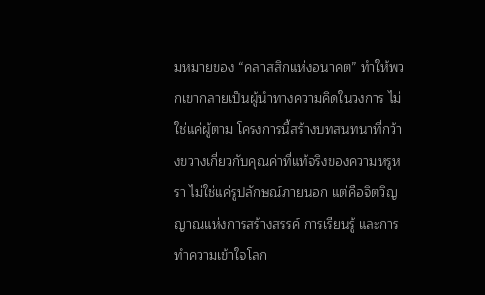มหมายของ “คลาสสิกแห่งอนาคต” ทำให้พวกเขากลายเป็นผู้นำทางความคิดในวงการ ไม่ใช่แค่ผู้ตาม โครงการนี้สร้างบทสนทนาที่กว้างขวางเกี่ยวกับคุณค่าที่แท้จริงของความหรูหรา ไม่ใช่แค่รูปลักษณ์ภายนอก แต่คือจิตวิญญาณแห่งการสร้างสรรค์ การเรียนรู้ และการทำความเข้าใจโลก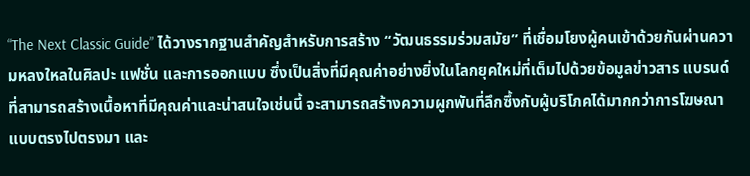“The Next Classic Guide” ได้วางรากฐานสำคัญสำหรับการสร้าง “วัฒนธรรมร่วมสมัย” ที่เชื่อมโยงผู้คนเข้าด้วยกันผ่านความหลงใหลในศิลปะ แฟชั่น และการออกแบบ ซึ่งเป็นสิ่งที่มีคุณค่าอย่างยิ่งในโลกยุคใหม่ที่เต็มไปด้วยข้อมูลข่าวสาร แบรนด์ที่สามารถสร้างเนื้อหาที่มีคุณค่าและน่าสนใจเช่นนี้ จะสามารถสร้างความผูกพันที่ลึกซึ้งกับผู้บริโภคได้มากกว่าการโฆษณาแบบตรงไปตรงมา และ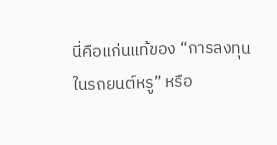นี่คือแก่นแท้ของ “การลงทุนในรถยนต์หรู” หรือ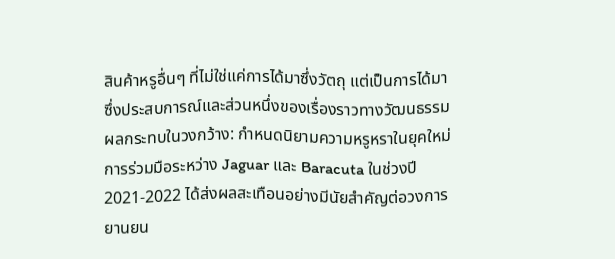สินค้าหรูอื่นๆ ที่ไม่ใช่แค่การได้มาซึ่งวัตถุ แต่เป็นการได้มาซึ่งประสบการณ์และส่วนหนึ่งของเรื่องราวทางวัฒนธรรม
ผลกระทบในวงกว้าง: กำหนดนิยามความหรูหราในยุคใหม่
การร่วมมือระหว่าง Jaguar และ Baracuta ในช่วงปี 2021-2022 ได้ส่งผลสะเทือนอย่างมีนัยสำคัญต่อวงการยานยน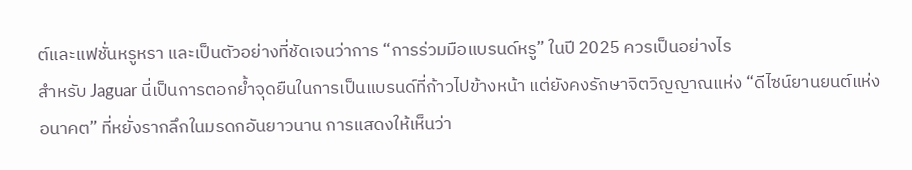ต์และแฟชั่นหรูหรา และเป็นตัวอย่างที่ชัดเจนว่าการ “การร่วมมือแบรนด์หรู” ในปี 2025 ควรเป็นอย่างไร
สำหรับ Jaguar นี่เป็นการตอกย้ำจุดยืนในการเป็นแบรนด์ที่ก้าวไปข้างหน้า แต่ยังคงรักษาจิตวิญญาณแห่ง “ดีไซน์ยานยนต์แห่งอนาคต” ที่หยั่งรากลึกในมรดกอันยาวนาน การแสดงให้เห็นว่า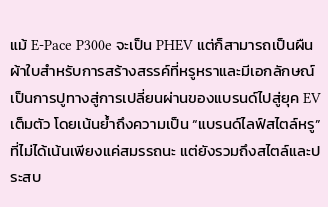แม้ E-Pace P300e จะเป็น PHEV แต่ก็สามารถเป็นผืนผ้าใบสำหรับการสร้างสรรค์ที่หรูหราและมีเอกลักษณ์ เป็นการปูทางสู่การเปลี่ยนผ่านของแบรนด์ไปสู่ยุค EV เต็มตัว โดยเน้นย้ำถึงความเป็น “แบรนด์ไลฟ์สไตล์หรู” ที่ไม่ได้เน้นเพียงแค่สมรรถนะ แต่ยังรวมถึงสไตล์และประสบ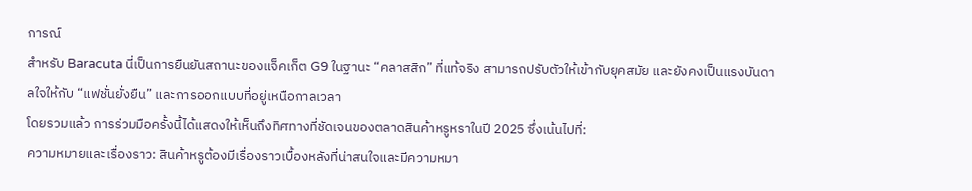การณ์
สำหรับ Baracuta นี่เป็นการยืนยันสถานะของแจ็คเก็ต G9 ในฐานะ “คลาสสิก” ที่แท้จริง สามารถปรับตัวให้เข้ากับยุคสมัย และยังคงเป็นแรงบันดาลใจให้กับ “แฟชั่นยั่งยืน” และการออกแบบที่อยู่เหนือกาลเวลา
โดยรวมแล้ว การร่วมมือครั้งนี้ได้แสดงให้เห็นถึงทิศทางที่ชัดเจนของตลาดสินค้าหรูหราในปี 2025 ซึ่งเน้นไปที่:
ความหมายและเรื่องราว: สินค้าหรูต้องมีเรื่องราวเบื้องหลังที่น่าสนใจและมีความหมา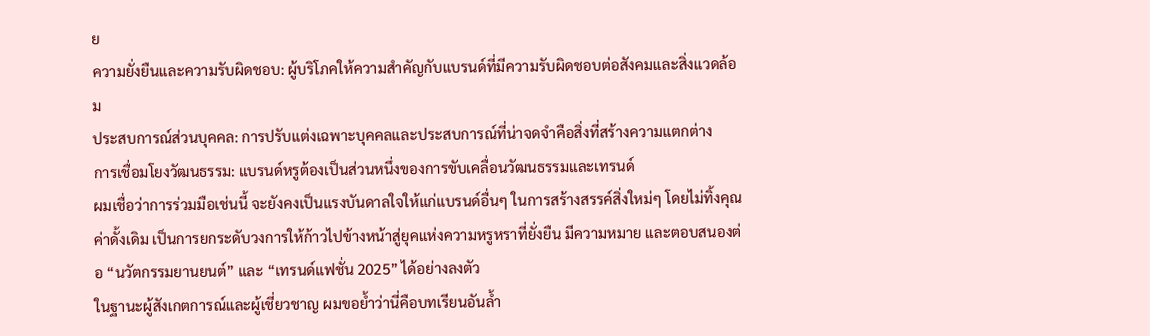ย
ความยั่งยืนและความรับผิดชอบ: ผู้บริโภคให้ความสำคัญกับแบรนด์ที่มีความรับผิดชอบต่อสังคมและสิ่งแวดล้อม
ประสบการณ์ส่วนบุคคล: การปรับแต่งเฉพาะบุคคลและประสบการณ์ที่น่าจดจำคือสิ่งที่สร้างความแตกต่าง
การเชื่อมโยงวัฒนธรรม: แบรนด์หรูต้องเป็นส่วนหนึ่งของการขับเคลื่อนวัฒนธรรมและเทรนด์
ผมเชื่อว่าการร่วมมือเช่นนี้ จะยังคงเป็นแรงบันดาลใจให้แก่แบรนด์อื่นๆ ในการสร้างสรรค์สิ่งใหม่ๆ โดยไม่ทิ้งคุณค่าดั้งเดิม เป็นการยกระดับวงการให้ก้าวไปข้างหน้าสู่ยุคแห่งความหรูหราที่ยั่งยืน มีความหมาย และตอบสนองต่อ “นวัตกรรมยานยนต์” และ “เทรนด์แฟชั่น 2025” ได้อย่างลงตัว
ในฐานะผู้สังเกตการณ์และผู้เชี่ยวชาญ ผมขอย้ำว่านี่คือบทเรียนอันล้ำ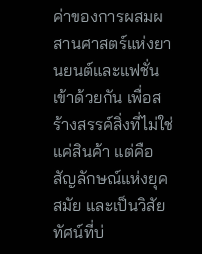ค่าของการผสมผสานศาสตร์แห่งยานยนต์และแฟชั่นเข้าด้วยกัน เพื่อสร้างสรรค์สิ่งที่ไม่ใช่แค่สินค้า แต่คือสัญลักษณ์แห่งยุคสมัย และเป็นวิสัยทัศน์ที่บ่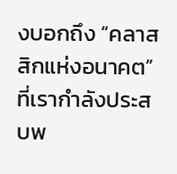งบอกถึง “คลาสสิกแห่งอนาคต” ที่เรากำลังประสบพ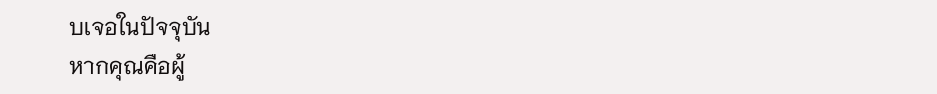บเจอในปัจจุบัน
หากคุณคือผู้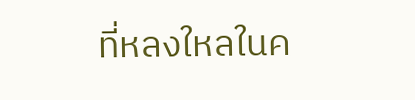ที่หลงใหลในค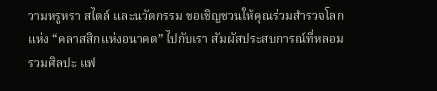วามหรูหรา สไตล์ และนวัตกรรม ขอเชิญชวนให้คุณร่วมสำรวจโลกแห่ง “คลาสสิกแห่งอนาคต” ไปกับเรา สัมผัสประสบการณ์ที่หลอมรวมศิลปะ แฟ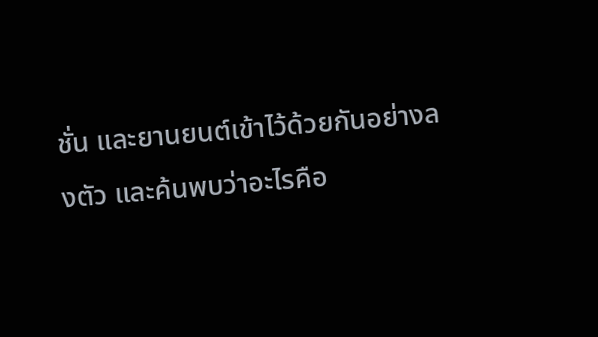ชั่น และยานยนต์เข้าไว้ด้วยกันอย่างลงตัว และค้นพบว่าอะไรคือ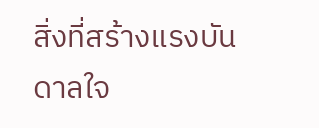สิ่งที่สร้างแรงบันดาลใจ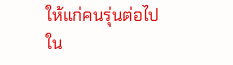ให้แก่คนรุ่นต่อไปใน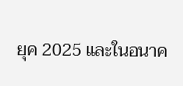ยุค 2025 และในอนาค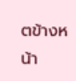ตข้างหน้า